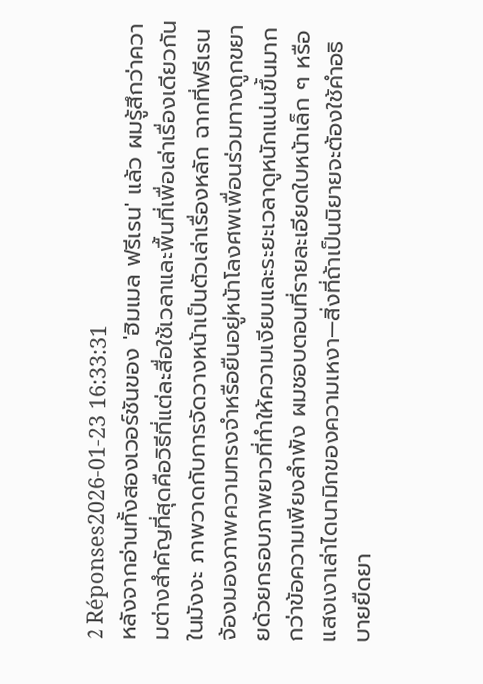2 Réponses2026-01-23 16:33:31
หลังจากอ่านทั้งสองเวอร์ชันของ 'ฮิมเมล ฟรีเรน' แล้ว ผมรู้สึกว่าความต่างสำคัญที่สุดคือวิธีที่แต่ละสื่อใช้เวลาและพื้นที่เพื่อเล่าเรื่องเดียวกัน
ในมังงะ ภาพวาดกับการจัดวางหน้าเป็นตัวเล่าเรื่องหลัก ฉากที่ฟรีเรนจ้องมองภาพความทรงจำหรือยืนอยู่หน้าโลงศพเพื่อนร่วมทางถูกขยายด้วยกรอบภาพยาวที่ทำให้ความเงียบและระยะเวลาดูหนักแน่นขึ้นมากกว่าข้อความเพียงลำพัง ผมชอบตอนที่รายละเอียดใบหน้าเล็ก ๆ หรือแสงเงาเล่าไดนามิกของความเหงา—สิ่งที่ถ้าเป็นนิยายจะต้องใช้คำอธิบายยืดยา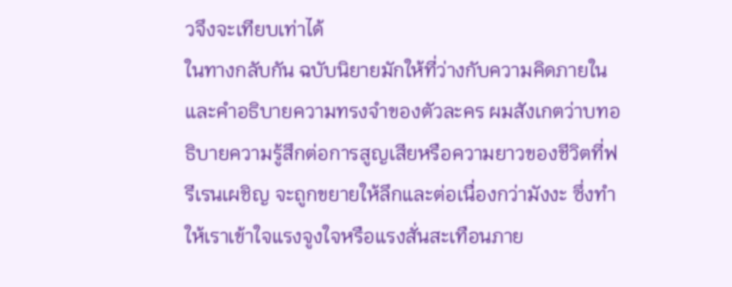วจึงจะเทียบเท่าได้
ในทางกลับกัน ฉบับนิยายมักให้ที่ว่างกับความคิดภายในและคำอธิบายความทรงจำของตัวละคร ผมสังเกตว่าบทอธิบายความรู้สึกต่อการสูญเสียหรือความยาวของชีวิตที่ฟรีเรนเผชิญ จะถูกขยายให้ลึกและต่อเนื่องกว่ามังงะ ซึ่งทำให้เราเข้าใจแรงจูงใจหรือแรงสั่นสะเทือนภาย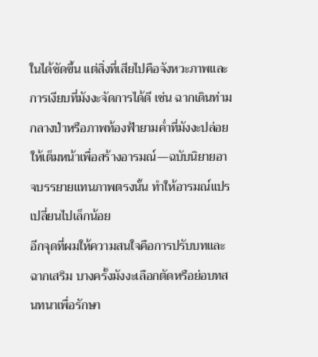ในได้ชัดขึ้น แต่สิ่งที่เสียไปคือจังหวะภาพและการเงียบที่มังงะจัดการได้ดี เช่น ฉากเดินท่ามกลางป่าหรือภาพท้องฟ้ายามค่ำที่มังงะปล่อยให้เต็มหน้าเพื่อสร้างอารมณ์—ฉบับนิยายอาจบรรยายแทนภาพตรงนั้น ทำให้อารมณ์แปรเปลี่ยนไปเล็กน้อย
อีกจุดที่ผมให้ความสนใจคือการปรับบทและฉากเสริม บางครั้งมังงะเลือกตัดหรือย่อบทสนทนาเพื่อรักษา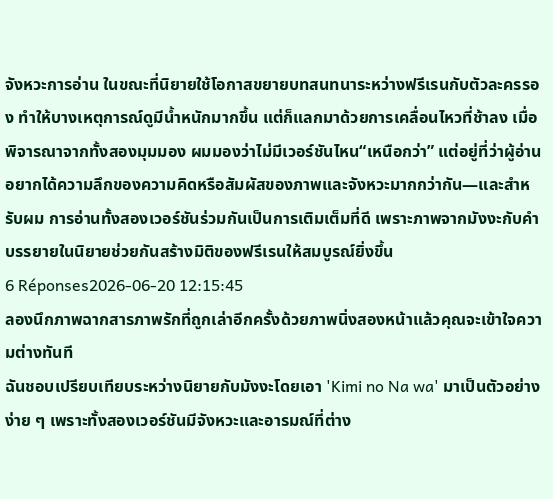จังหวะการอ่าน ในขณะที่นิยายใช้โอกาสขยายบทสนทนาระหว่างฟรีเรนกับตัวละครรอง ทำให้บางเหตุการณ์ดูมีน้ำหนักมากขึ้น แต่ก็แลกมาด้วยการเคลื่อนไหวที่ช้าลง เมื่อพิจารณาจากทั้งสองมุมมอง ผมมองว่าไม่มีเวอร์ชันไหน“เหนือกว่า” แต่อยู่ที่ว่าผู้อ่านอยากได้ความลึกของความคิดหรือสัมผัสของภาพและจังหวะมากกว่ากัน—และสำหรับผม การอ่านทั้งสองเวอร์ชันร่วมกันเป็นการเติมเต็มที่ดี เพราะภาพจากมังงะกับคำบรรยายในนิยายช่วยกันสร้างมิติของฟรีเรนให้สมบูรณ์ยิ่งขึ้น
6 Réponses2026-06-20 12:15:45
ลองนึกภาพฉากสารภาพรักที่ถูกเล่าอีกครั้งด้วยภาพนิ่งสองหน้าแล้วคุณจะเข้าใจความต่างทันที
ฉันชอบเปรียบเทียบระหว่างนิยายกับมังงะโดยเอา 'Kimi no Na wa' มาเป็นตัวอย่างง่าย ๆ เพราะทั้งสองเวอร์ชันมีจังหวะและอารมณ์ที่ต่าง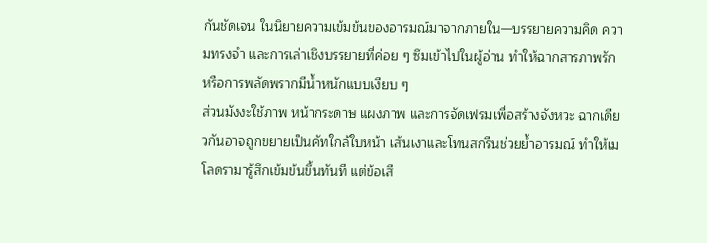กันชัดเจน ในนิยายความเข้มข้นของอารมณ์มาจากภายใน—บรรยายความคิด ความทรงจำ และการเล่าเชิงบรรยายที่ค่อย ๆ ซึมเข้าไปในผู้อ่าน ทำให้ฉากสารภาพรักหรือการพลัดพรากมีน้ำหนักแบบเงียบ ๆ
ส่วนมังงะใช้ภาพ หน้ากระดาษ แผงภาพ และการจัดเฟรมเพื่อสร้างจังหวะ ฉากเดียวกันอาจถูกขยายเป็นคัทใกล้ใบหน้า เส้นเงาและโทนสกรีนช่วยย้ำอารมณ์ ทำให้เมโลดรามารู้สึกเข้มข้นขึ้นทันที แต่ข้อเสี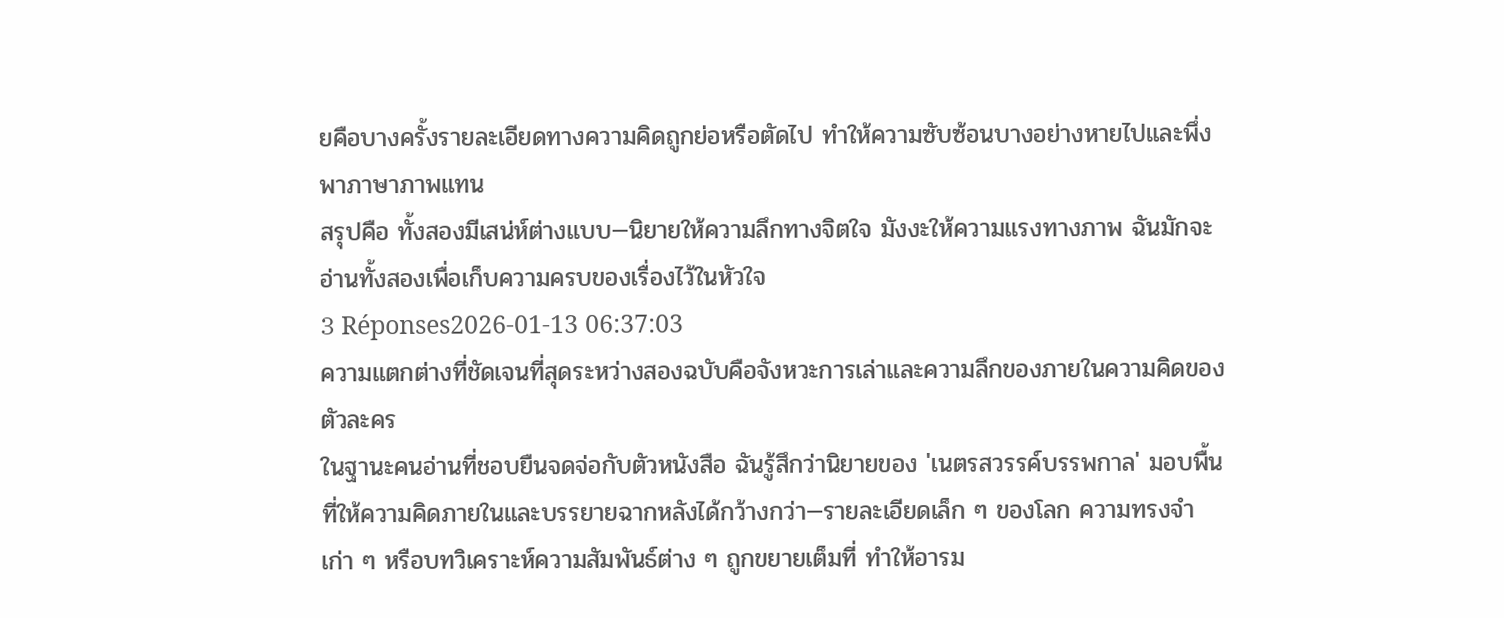ยคือบางครั้งรายละเอียดทางความคิดถูกย่อหรือตัดไป ทำให้ความซับซ้อนบางอย่างหายไปและพึ่งพาภาษาภาพแทน
สรุปคือ ทั้งสองมีเสน่ห์ต่างแบบ—นิยายให้ความลึกทางจิตใจ มังงะให้ความแรงทางภาพ ฉันมักจะอ่านทั้งสองเพื่อเก็บความครบของเรื่องไว้ในหัวใจ
3 Réponses2026-01-13 06:37:03
ความแตกต่างที่ชัดเจนที่สุดระหว่างสองฉบับคือจังหวะการเล่าและความลึกของภายในความคิดของตัวละคร
ในฐานะคนอ่านที่ชอบยืนจดจ่อกับตัวหนังสือ ฉันรู้สึกว่านิยายของ 'เนตรสวรรค์บรรพกาล' มอบพื้นที่ให้ความคิดภายในและบรรยายฉากหลังได้กว้างกว่า—รายละเอียดเล็ก ๆ ของโลก ความทรงจำเก่า ๆ หรือบทวิเคราะห์ความสัมพันธ์ต่าง ๆ ถูกขยายเต็มที่ ทำให้อารม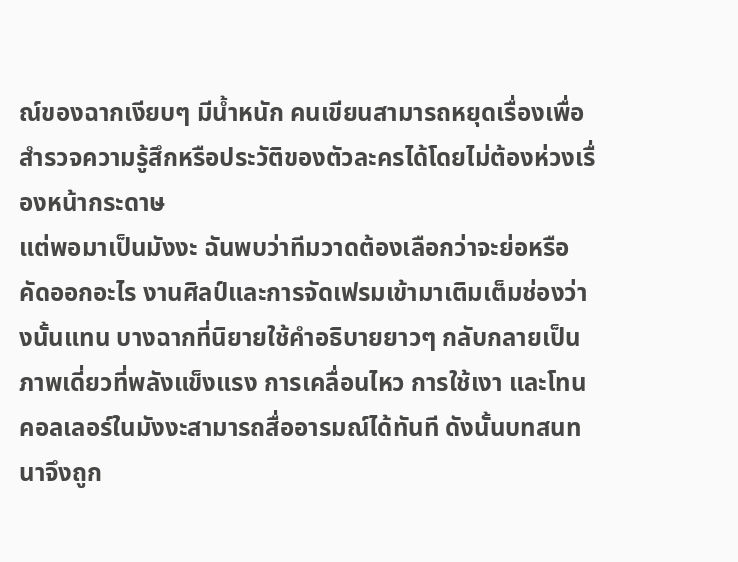ณ์ของฉากเงียบๆ มีน้ำหนัก คนเขียนสามารถหยุดเรื่องเพื่อสำรวจความรู้สึกหรือประวัติของตัวละครได้โดยไม่ต้องห่วงเรื่องหน้ากระดาษ
แต่พอมาเป็นมังงะ ฉันพบว่าทีมวาดต้องเลือกว่าจะย่อหรือคัดออกอะไร งานศิลป์และการจัดเฟรมเข้ามาเติมเต็มช่องว่างนั้นแทน บางฉากที่นิยายใช้คำอธิบายยาวๆ กลับกลายเป็นภาพเดี่ยวที่พลังแข็งแรง การเคลื่อนไหว การใช้เงา และโทนคอลเลอร์ในมังงะสามารถสื่ออารมณ์ได้ทันที ดังนั้นบทสนทนาจึงถูก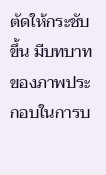ตัดให้กระชับขึ้น มีบทบาทของภาพประกอบในการบ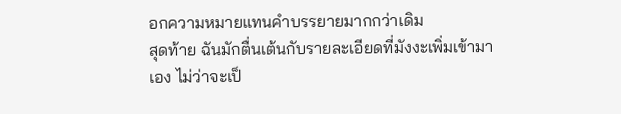อกความหมายแทนคำบรรยายมากกว่าเดิม
สุดท้าย ฉันมักตื่นเต้นกับรายละเอียดที่มังงะเพิ่มเข้ามาเอง ไม่ว่าจะเป็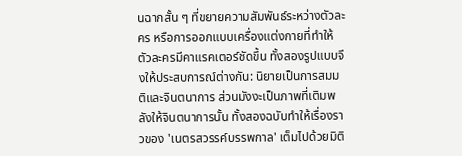นฉากสั้น ๆ ที่ขยายความสัมพันธ์ระหว่างตัวละคร หรือการออกแบบเครื่องแต่งกายที่ทำให้ตัวละครมีคาแรคเตอร์ชัดขึ้น ทั้งสองรูปแบบจึงให้ประสบการณ์ต่างกัน: นิยายเป็นการสมมติและจินตนาการ ส่วนมังงะเป็นภาพที่เติมพลังให้จินตนาการนั้น ทั้งสองฉบับทำให้เรื่องราวของ 'เนตรสวรรค์บรรพกาล' เต็มไปด้วยมิติ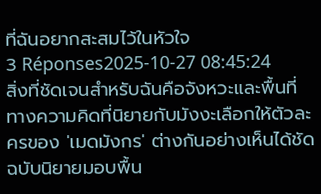ที่ฉันอยากสะสมไว้ในหัวใจ
3 Réponses2025-10-27 08:45:24
สิ่งที่ชัดเจนสำหรับฉันคือจังหวะและพื้นที่ทางความคิดที่นิยายกับมังงะเลือกให้ตัวละครของ 'เมดมังกร' ต่างกันอย่างเห็นได้ชัด
ฉบับนิยายมอบพื้น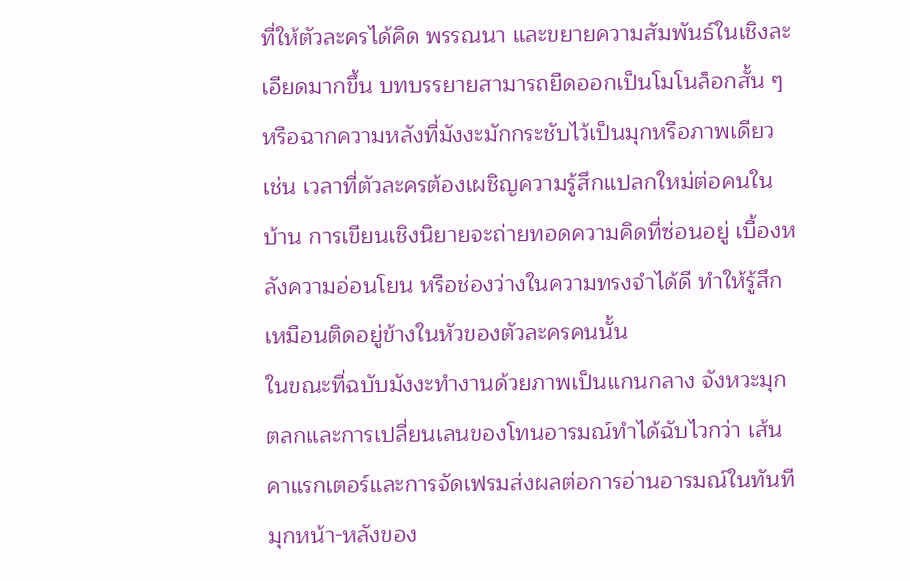ที่ให้ตัวละครได้คิด พรรณนา และขยายความสัมพันธ์ในเชิงละเอียดมากขึ้น บทบรรยายสามารถยืดออกเป็นโมโนล็อกสั้น ๆ หรือฉากความหลังที่มังงะมักกระชับไว้เป็นมุกหรือภาพเดียว เช่น เวลาที่ตัวละครต้องเผชิญความรู้สึกแปลกใหม่ต่อคนในบ้าน การเขียนเชิงนิยายจะถ่ายทอดความคิดที่ซ่อนอยู่ เบื้องหลังความอ่อนโยน หรือช่องว่างในความทรงจำได้ดี ทำให้รู้สึกเหมือนติดอยู่ข้างในหัวของตัวละครคนนั้น
ในขณะที่ฉบับมังงะทำงานด้วยภาพเป็นแกนกลาง จังหวะมุกตลกและการเปลี่ยนเลนของโทนอารมณ์ทำได้ฉับไวกว่า เส้นคาแรกเตอร์และการจัดเฟรมส่งผลต่อการอ่านอารมณ์ในทันที มุกหน้า-หลังของ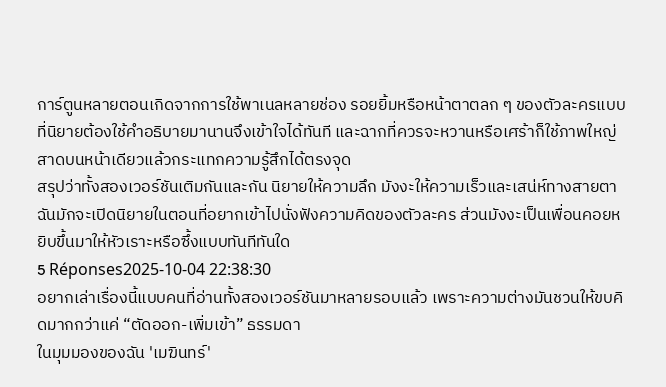การ์ตูนหลายตอนเกิดจากการใช้พาเนลหลายช่อง รอยยิ้มหรือหน้าตาตลก ๆ ของตัวละครแบบที่นิยายต้องใช้คำอธิบายมานานจึงเข้าใจได้ทันที และฉากที่ควรจะหวานหรือเศร้าก็ใช้ภาพใหญ่สาดบนหน้าเดียวแล้วกระแทกความรู้สึกได้ตรงจุด
สรุปว่าทั้งสองเวอร์ชันเติมกันและกัน นิยายให้ความลึก มังงะให้ความเร็วและเสน่ห์ทางสายตา ฉันมักจะเปิดนิยายในตอนที่อยากเข้าไปนั่งฟังความคิดของตัวละคร ส่วนมังงะเป็นเพื่อนคอยหยิบขึ้นมาให้หัวเราะหรือซึ้งแบบทันทีทันใด
5 Réponses2025-10-04 22:38:30
อยากเล่าเรื่องนี้แบบคนที่อ่านทั้งสองเวอร์ชันมาหลายรอบแล้ว เพราะความต่างมันชวนให้ขบคิดมากกว่าแค่ “ตัดออก-เพิ่มเข้า” ธรรมดา
ในมุมมองของฉัน 'เมฆินทร์'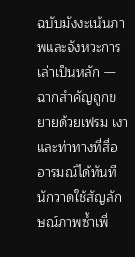ฉบับมังงะเน้นภาพและจังหวะการเล่าเป็นหลัก — ฉากสำคัญถูกขยายด้วยเฟรม เงา และท่าทางที่สื่ออารมณ์ได้ทันที นักวาดใช้สัญลักษณ์ภาพซ้ำเพื่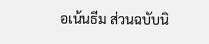อเน้นธีม ส่วนฉบับนิ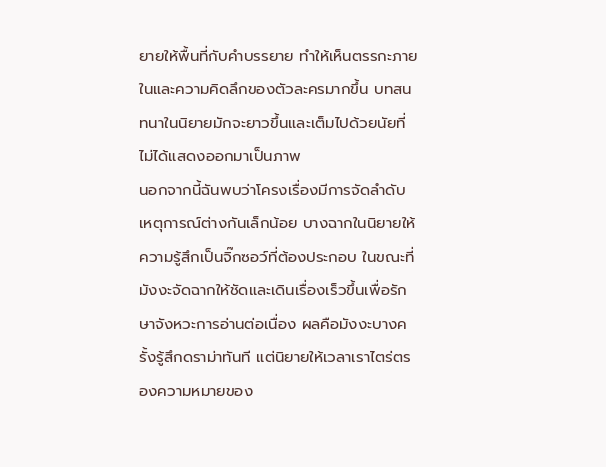ยายให้พื้นที่กับคำบรรยาย ทำให้เห็นตรรกะภายในและความคิดลึกของตัวละครมากขึ้น บทสนทนาในนิยายมักจะยาวขึ้นและเต็มไปด้วยนัยที่ไม่ได้แสดงออกมาเป็นภาพ
นอกจากนี้ฉันพบว่าโครงเรื่องมีการจัดลำดับเหตุการณ์ต่างกันเล็กน้อย บางฉากในนิยายให้ความรู้สึกเป็นจิ๊กซอว์ที่ต้องประกอบ ในขณะที่มังงะจัดฉากให้ชัดและเดินเรื่องเร็วขึ้นเพื่อรักษาจังหวะการอ่านต่อเนื่อง ผลคือมังงะบางครั้งรู้สึกดราม่าทันที แต่นิยายให้เวลาเราไตร่ตรองความหมายของ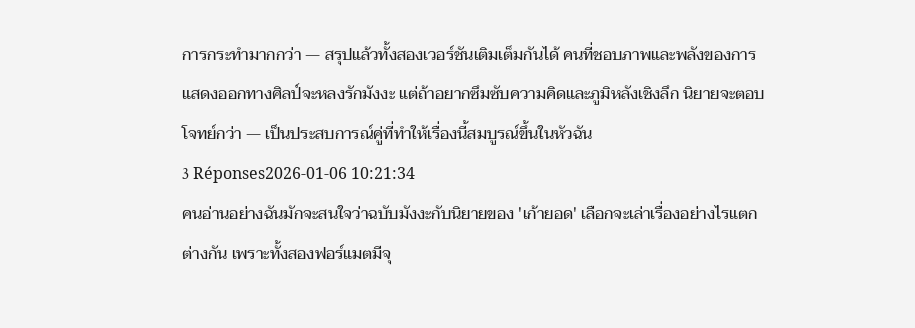การกระทำมากกว่า — สรุปแล้วทั้งสองเวอร์ชันเติมเต็มกันได้ คนที่ชอบภาพและพลังของการแสดงออกทางศิลป์จะหลงรักมังงะ แต่ถ้าอยากซึมซับความคิดและภูมิหลังเชิงลึก นิยายจะตอบโจทย์กว่า — เป็นประสบการณ์คู่ที่ทำให้เรื่องนี้สมบูรณ์ขึ้นในหัวฉัน
3 Réponses2026-01-06 10:21:34
คนอ่านอย่างฉันมักจะสนใจว่าฉบับมังงะกับนิยายของ 'เก้ายอด' เลือกจะเล่าเรื่องอย่างไรแตกต่างกัน เพราะทั้งสองฟอร์แมตมีจุ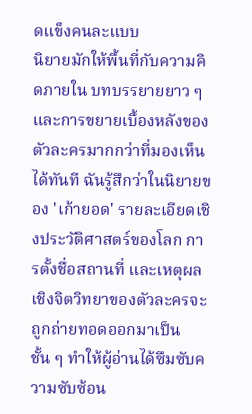ดแข็งคนละแบบ
นิยายมักให้พื้นที่กับความคิดภายใน บทบรรยายยาว ๆ และการขยายเบื้องหลังของตัวละครมากกว่าที่มองเห็นได้ทันที ฉันรู้สึกว่าในนิยายของ 'เก้ายอด' รายละเอียดเชิงประวัติศาสตร์ของโลก การตั้งชื่อสถานที่ และเหตุผลเชิงจิตวิทยาของตัวละครจะถูกถ่ายทอดออกมาเป็นชั้น ๆ ทำให้ผู้อ่านได้ซึมซับความซับซ้อน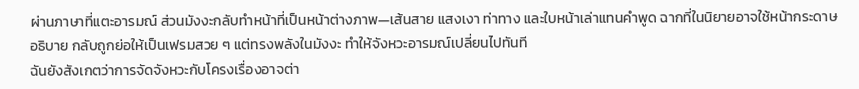ผ่านภาษาที่แตะอารมณ์ ส่วนมังงะกลับทำหน้าที่เป็นหน้าต่างภาพ—เส้นสาย แสงเงา ท่าทาง และใบหน้าเล่าแทนคำพูด ฉากที่ในนิยายอาจใช้หน้ากระดาษอธิบาย กลับถูกย่อให้เป็นเฟรมสวย ๆ แต่ทรงพลังในมังงะ ทำให้จังหวะอารมณ์เปลี่ยนไปทันที
ฉันยังสังเกตว่าการจัดจังหวะกับโครงเรื่องอาจต่า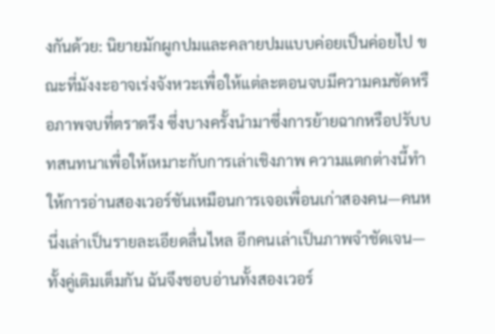งกันด้วย: นิยายมักผูกปมและคลายปมแบบค่อยเป็นค่อยไป ขณะที่มังงะอาจเร่งจังหวะเพื่อให้แต่ละตอนจบมีความคมชัดหรือภาพจบที่ตราตรึง ซึ่งบางครั้งนำมาซึ่งการย้ายฉากหรือปรับบทสนทนาเพื่อให้เหมาะกับการเล่าเชิงภาพ ความแตกต่างนี้ทำให้การอ่านสองเวอร์ชันเหมือนการเจอเพื่อนเก่าสองคน—คนหนึ่งเล่าเป็นรายละเอียดลื่นไหล อีกคนเล่าเป็นภาพจำชัดเจน—ทั้งคู่เติมเต็มกัน ฉันจึงชอบอ่านทั้งสองเวอร์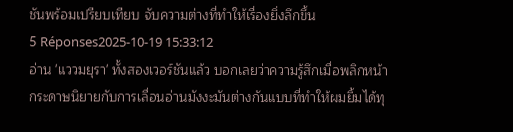ชันพร้อมเปรียบเทียบ จับความต่างที่ทำให้เรื่องยิ่งลึกขึ้น
5 Réponses2025-10-19 15:33:12
อ่าน 'แววมยุรา' ทั้งสองเวอร์ชันแล้ว บอกเลยว่าความรู้สึกเมื่อพลิกหน้ากระดาษนิยายกับการเลื่อนอ่านมังงะมันต่างกันแบบที่ทำให้ผมยิ้มได้ทุ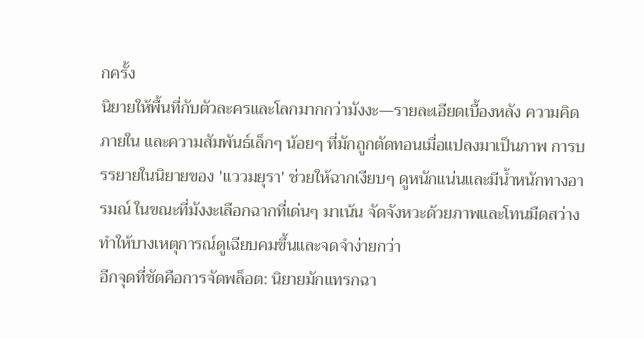กครั้ง
นิยายให้พื้นที่กับตัวละครและโลกมากกว่ามังงะ—รายละเอียดเบื้องหลัง ความคิดภายใน และความสัมพันธ์เล็กๆ น้อยๆ ที่มักถูกตัดทอนเมื่อแปลงมาเป็นภาพ การบรรยายในนิยายของ 'แววมยุรา' ช่วยให้ฉากเงียบๆ ดูหนักแน่นและมีน้ำหนักทางอารมณ์ ในขณะที่มังงะเลือกฉากที่เด่นๆ มาเน้น จัดจังหวะด้วยภาพและโทนมืดสว่าง ทำให้บางเหตุการณ์ดูเฉียบคมขึ้นและจดจำง่ายกว่า
อีกจุดที่ชัดคือการจัดพล็อต: นิยายมักแทรกฉา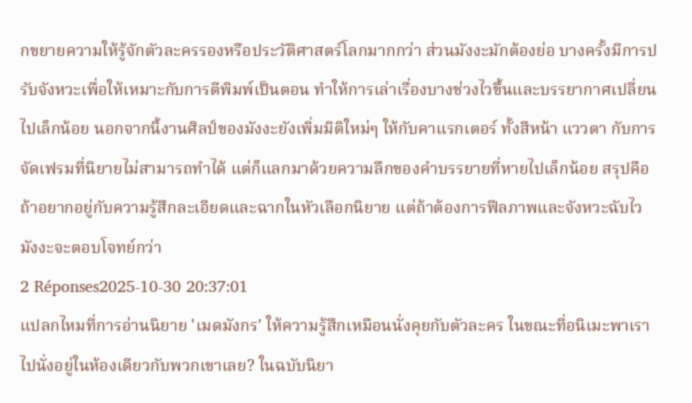กขยายความให้รู้จักตัวละครรองหรือประวัติศาสตร์โลกมากกว่า ส่วนมังงะมักต้องย่อ บางครั้งมีการปรับจังหวะเพื่อให้เหมาะกับการตีพิมพ์เป็นตอน ทำให้การเล่าเรื่องบางช่วงไวขึ้นและบรรยากาศเปลี่ยนไปเล็กน้อย นอกจากนี้งานศิลป์ของมังงะยังเพิ่มมิติใหม่ๆ ให้กับคาแรกเตอร์ ทั้งสีหน้า แววตา กับการจัดเฟรมที่นิยายไม่สามารถทำได้ แต่ก็แลกมาด้วยความลึกของคำบรรยายที่หายไปเล็กน้อย สรุปคือถ้าอยากอยู่กับความรู้สึกละเอียดและฉากในหัวเลือกนิยาย แต่ถ้าต้องการฟีลภาพและจังหวะฉับไว มังงะจะตอบโจทย์กว่า
2 Réponses2025-10-30 20:37:01
แปลกไหมที่การอ่านนิยาย 'เมดมังกร' ให้ความรู้สึกเหมือนนั่งคุยกับตัวละคร ในขณะที่อนิเมะพาเราไปนั่งอยู่ในห้องเดียวกับพวกเขาเลย? ในฉบับนิยา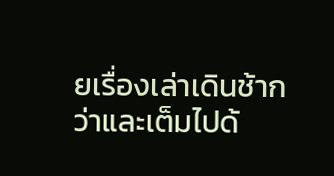ยเรื่องเล่าเดินช้ากว่าและเต็มไปด้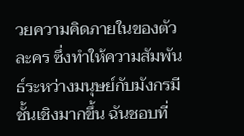วยความคิดภายในของตัวละคร ซึ่งทำให้ความสัมพันธ์ระหว่างมนุษย์กับมังกรมีชั้นเชิงมากขึ้น ฉันชอบที่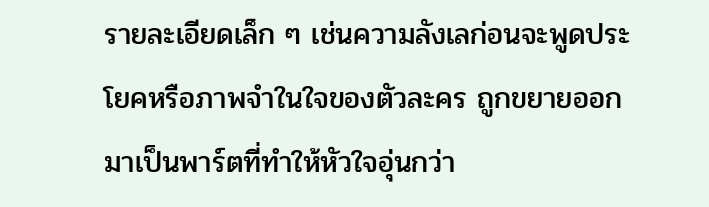รายละเอียดเล็ก ๆ เช่นความลังเลก่อนจะพูดประโยคหรือภาพจำในใจของตัวละคร ถูกขยายออกมาเป็นพาร์ตที่ทำให้หัวใจอุ่นกว่า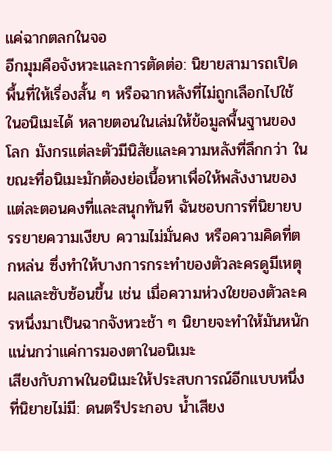แค่ฉากตลกในจอ
อีกมุมคือจังหวะและการตัดต่อ: นิยายสามารถเปิดพื้นที่ให้เรื่องสั้น ๆ หรือฉากหลังที่ไม่ถูกเลือกไปใช้ในอนิเมะได้ หลายตอนในเล่มให้ข้อมูลพื้นฐานของโลก มังกรแต่ละตัวมีนิสัยและความหลังที่ลึกกว่า ในขณะที่อนิเมะมักต้องย่อเนื้อหาเพื่อให้พลังงานของแต่ละตอนคงที่และสนุกทันที ฉันชอบการที่นิยายบรรยายความเงียบ ความไม่มั่นคง หรือความคิดที่ตกหล่น ซึ่งทำให้บางการกระทำของตัวละครดูมีเหตุผลและซับซ้อนขึ้น เช่น เมื่อความห่วงใยของตัวละครหนึ่งมาเป็นฉากจังหวะช้า ๆ นิยายจะทำให้มันหนักแน่นกว่าแค่การมองตาในอนิเมะ
เสียงกับภาพในอนิเมะให้ประสบการณ์อีกแบบหนึ่งที่นิยายไม่มี: ดนตรีประกอบ น้ำเสียง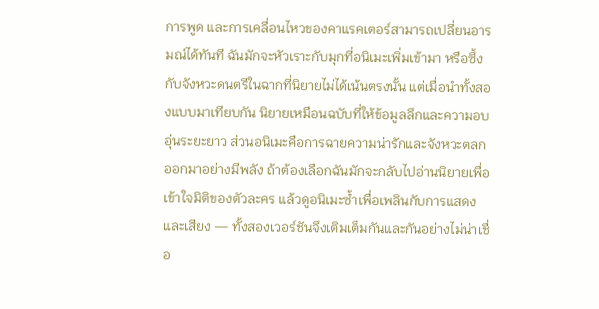การพูด และการเคลื่อนไหวของคาแรคเตอร์สามารถเปลี่ยนอารมณ์ได้ทันที ฉันมักจะหัวเราะกับมุกที่อนิเมะเพิ่มเข้ามา หรือซึ้งกับจังหวะดนตรีในฉากที่นิยายไม่ได้เน้นตรงนั้น แต่เมื่อนำทั้งสองแบบมาเทียบกัน นิยายเหมือนฉบับที่ให้ข้อมูลลึกและความอบอุ่นระยะยาว ส่วนอนิเมะคือการฉายความน่ารักและจังหวะตลกออกมาอย่างมีพลัง ถ้าต้องเลือกฉันมักจะกลับไปอ่านนิยายเพื่อเข้าใจมิติของตัวละคร แล้วดูอนิเมะซ้ำเพื่อเพลินกับการแสดงและเสียง — ทั้งสองเวอร์ชันจึงเติมเต็มกันและกันอย่างไม่น่าเชื่อ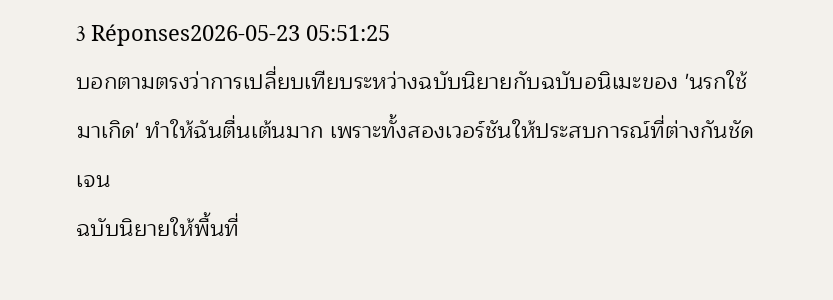3 Réponses2026-05-23 05:51:25
บอกตามตรงว่าการเปลี่ยบเทียบระหว่างฉบับนิยายกับฉบับอนิเมะของ 'นรกใช้มาเกิด' ทำให้ฉันตื่นเต้นมาก เพราะทั้งสองเวอร์ชันให้ประสบการณ์ที่ต่างกันชัดเจน
ฉบับนิยายให้พื้นที่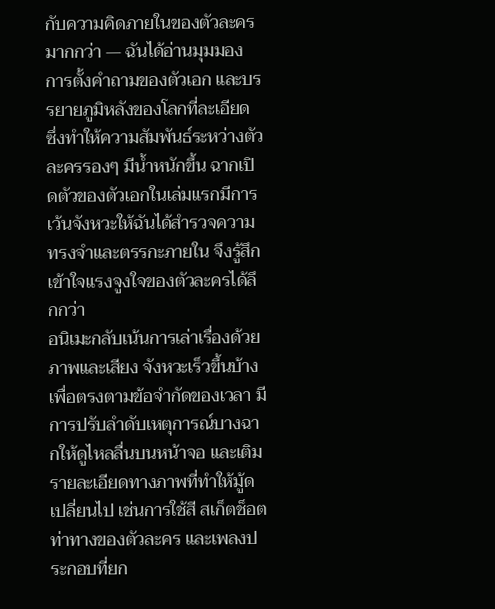กับความคิดภายในของตัวละครมากกว่า — ฉันได้อ่านมุมมอง การตั้งคำถามของตัวเอก และบรรยายภูมิหลังของโลกที่ละเอียด ซึ่งทำให้ความสัมพันธ์ระหว่างตัวละครรองๆ มีน้ำหนักขึ้น ฉากเปิดตัวของตัวเอกในเล่มแรกมีการเว้นจังหวะให้ฉันได้สำรวจความทรงจำและตรรกะภายใน จึงรู้สึกเข้าใจแรงจูงใจของตัวละครได้ลึกกว่า
อนิเมะกลับเน้นการเล่าเรื่องด้วยภาพและเสียง จังหวะเร็วขึ้นบ้างเพื่อตรงตามข้อจำกัดของเวลา มีการปรับลำดับเหตุการณ์บางฉากให้ดูไหลลื่นบนหน้าจอ และเติมรายละเอียดทางภาพที่ทำให้มู้ดเปลี่ยนไป เช่นการใช้สี สเก็ตช็อตท่าทางของตัวละคร และเพลงประกอบที่ยก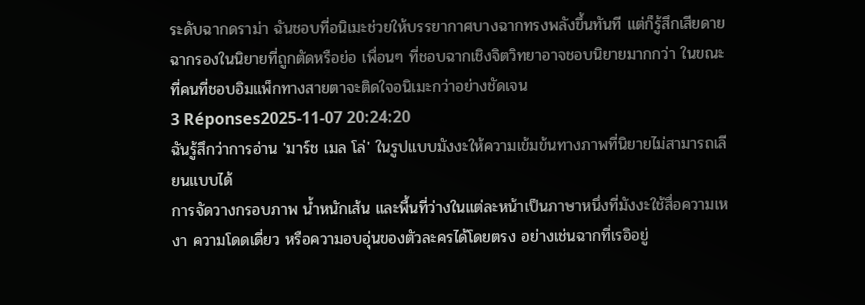ระดับฉากดราม่า ฉันชอบที่อนิเมะช่วยให้บรรยากาศบางฉากทรงพลังขึ้นทันที แต่ก็รู้สึกเสียดายฉากรองในนิยายที่ถูกตัดหรือย่อ เพื่อนๆ ที่ชอบฉากเชิงจิตวิทยาอาจชอบนิยายมากกว่า ในขณะที่คนที่ชอบอิมแพ็กทางสายตาจะติดใจอนิเมะกว่าอย่างชัดเจน
3 Réponses2025-11-07 20:24:20
ฉันรู้สึกว่าการอ่าน 'มาร์ช เมล โล่' ในรูปแบบมังงะให้ความเข้มข้นทางภาพที่นิยายไม่สามารถเลียนแบบได้
การจัดวางกรอบภาพ น้ำหนักเส้น และพื้นที่ว่างในแต่ละหน้าเป็นภาษาหนึ่งที่มังงะใช้สื่อความเหงา ความโดดเดี่ยว หรือความอบอุ่นของตัวละครได้โดยตรง อย่างเช่นฉากที่เรอิอยู่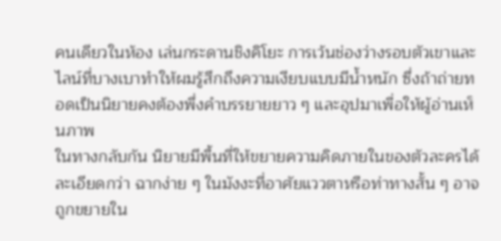คนเดียวในห้อง เล่นกระดานชิงคิโยะ การเว้นช่องว่างรอบตัวเขาและไลน์ที่บางเบาทำให้ผมรู้สึกถึงความเงียบแบบมีน้ำหนัก ซึ่งถ้าถ่ายทอดเป็นนิยายคงต้องพึ่งคำบรรยายยาว ๆ และอุปมาเพื่อให้ผู้อ่านเห็นภาพ
ในทางกลับกัน นิยายมีพื้นที่ให้ขยายความคิดภายในของตัวละครได้ละเอียดกว่า ฉากง่าย ๆ ในมังงะที่อาศัยแววตาหรือท่าทางสั้น ๆ อาจถูกขยายใน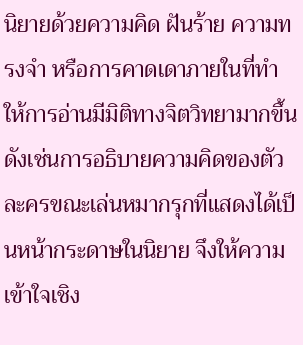นิยายด้วยความคิด ฝันร้าย ความทรงจำ หรือการคาดเดาภายในที่ทำให้การอ่านมีมิติทางจิตวิทยามากขึ้น ดังเช่นการอธิบายความคิดของตัวละครขณะเล่นหมากรุกที่แสดงได้เป็นหน้ากระดาษในนิยาย จึงให้ความเข้าใจเชิง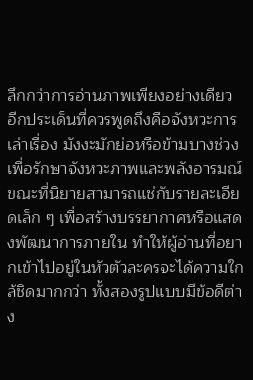ลึกกว่าการอ่านภาพเพียงอย่างเดียว
อีกประเด็นที่ควรพูดถึงคือจังหวะการเล่าเรื่อง มังงะมักย่อหรือข้ามบางช่วงเพื่อรักษาจังหวะภาพและพลังอารมณ์ ขณะที่นิยายสามารถแช่กับรายละเอียดเล็ก ๆ เพื่อสร้างบรรยากาศหรือแสดงพัฒนาการภายใน ทำให้ผู้อ่านที่อยากเข้าไปอยู่ในหัวตัวละครจะได้ความใกล้ชิดมากกว่า ทั้งสองรูปแบบมีข้อดีต่าง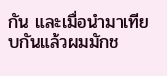กัน และเมื่อนำมาเทียบกันแล้วผมมักช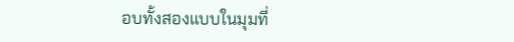อบทั้งสองแบบในมุมที่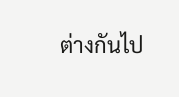ต่างกันไป